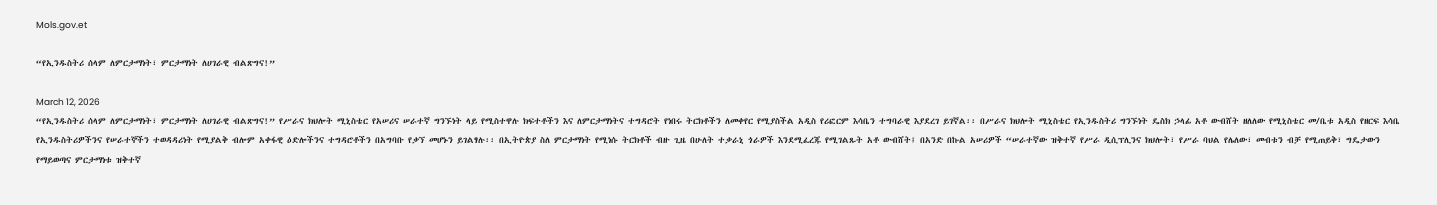Mols.gov.et

“የኢንዱስትሪ ሰላም ለምርታማነት፣ ምርታማነት ለሀገራዊ ብልጽግና!”

March 12, 2026
“የኢንዱስትሪ ሰላም ለምርታማነት፣ ምርታማነት ለሀገራዊ ብልጽግና!” የሥራና ክህሎት ሚኒስቴር የአሠሪና ሠራተኛ ግንኙነት ላይ የሚስተዋሉ ክፍተቶችን እና ለምርታማነትና ተግዳሮት የነበሩ ትርክቶችን ለመቀየር የሚያስችል አዲስ የሪፎርም እሳቤን ተግባራዊ እያደረገ ይገኛል፡፡ በሥራና ክህሎት ሚኒስቴር የኢንዱስትሪ ግንኙነት ዴስክ ኃላፊ አቶ ውብሸት ዘለለው የሚኒስቴር መ/ቤቱ አዲስ የዘርፍ እሳቤ የኢንዱስትሪዎችንና የሠራተኞችን ተወዳዳሪነት የሚያልቅ ብሎም አቀፋዊ ዕድሎችንና ተግዳሮቶችን በአግባቡ የቃኘ መሆኑን ይገልፃሉ፡፡ በኢትዮጵያ ስለ ምርታማነት የሚነሱ ትርክቶች ብዙ ጊዜ በሁለት ተቃራኒ ጎራዎች እንደሚፈረጁ የሚገልጹት አቶ ውብሸት፤ በአንድ በኩል አሠሪዎች “ሠራተኛው ዝቅተኛ የሥራ ዲሲፕሊንና ክህሎት፣ የሥራ ባህል የሌለው፣ መብቱን ብቻ የሚጠይቅ፣ ግዴታውን የማይወጣና ምርታማነቱ ዝቅተኛ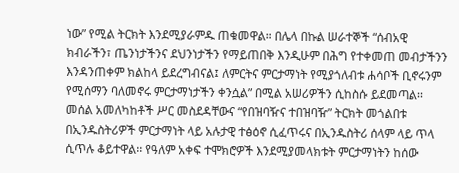ነው” የሚል ትርክት እንደሚያራምዱ ጠቁመዋል። በሌላ በኩል ሠራተኞች “ሰብአዊ ክብራችን፣ ጤንነታችንና ደህንነታችን የማይጠበቅ እንዲሁም በሕግ የተቀመጠ መብታችንን እንዳንጠቀም ክልከላ ይደረግብናል፤ ለምርትና ምርታማነት የሚያጎለብቱ ሐሳቦች ቢኖሩንም የሚሰማን ባለመኖሩ ምርታማነታችን ቀንሷል” በሚል አሠሪዎችን ሲከስሱ ይደመጣል፡፡ መሰል አመለካከቶች ሥር መስደዳቸውና “የበዝባዥና ተበዝባዥ” ትርክት መጎልበቱ በኢንዱስትሪዎች ምርታማነት ላይ አሉታዊ ተፅዕኖ ሲፈጥሩና በኢንዱስትሪ ሰላም ላይ ጥላ ሲጥሉ ቆይተዋል፡፡ የዓለም አቀፍ ተሞክሮዎች እንደሚያመላክቱት ምርታማነትን ከሰው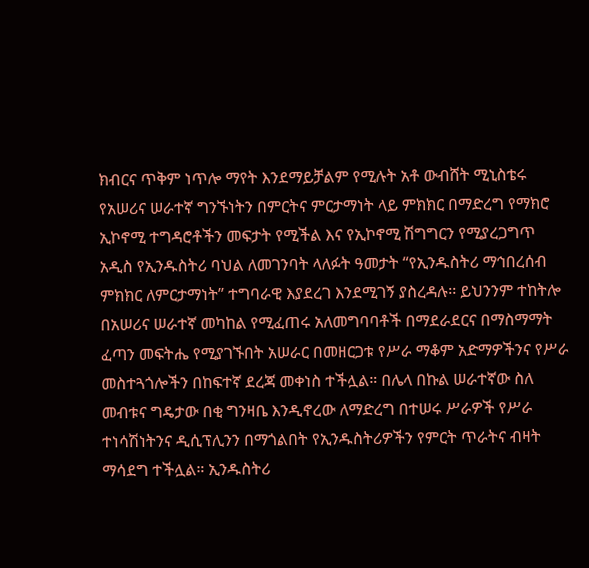ክብርና ጥቅም ነጥሎ ማየት እንደማይቻልም የሚሉት አቶ ውብሸት ሚኒስቴሩ የአሠሪና ሠራተኛ ግንኙነትን በምርትና ምርታማነት ላይ ምክክር በማድረግ የማክሮ ኢኮኖሚ ተግዳሮቶችን መፍታት የሚችል እና የኢኮኖሚ ሽግግርን የሚያረጋግጥ አዲስ የኢንዱስትሪ ባህል ለመገንባት ላለፉት ዓመታት “የኢንዱስትሪ ማኅበረሰብ ምክክር ለምርታማነት” ተግባራዊ እያደረገ እንደሚገኝ ያስረዳሉ፡፡ ይህንንም ተከትሎ በአሠሪና ሠራተኛ መካከል የሚፈጠሩ አለመግባባቶች በማደራደርና በማስማማት ፈጣን መፍትሔ የሚያገኙበት አሠራር በመዘርጋቱ የሥራ ማቆም አድማዎችንና የሥራ መስተጓጎሎችን በከፍተኛ ደረጃ መቀነስ ተችሏል። በሌላ በኩል ሠራተኛው ስለ መብቱና ግዴታው በቂ ግንዛቤ እንዲኖረው ለማድረግ በተሠሩ ሥራዎች የሥራ ተነሳሽነትንና ዲሲፕሊንን በማጎልበት የኢንዱስትሪዎችን የምርት ጥራትና ብዛት ማሳደግ ተችሏል። ኢንዱስትሪ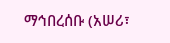ማኅበረሰቡ (አሠሪ፣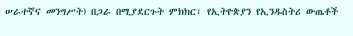ሠራተኛና መንግሥት) በጋራ በሚያደርጉት ምክክር፣ የኢትዮጵያን የኢንዱስትሪ ውጤቶች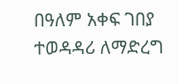በዓለም አቀፍ ገበያ ተወዳዳሪ ለማድረግ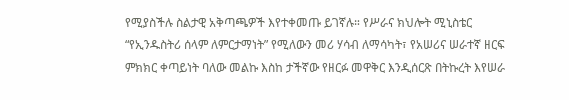የሚያስችሉ ስልታዊ አቅጣጫዎች እየተቀመጡ ይገኛሉ። የሥራና ክህሎት ሚኒስቴር “የኢንዱስትሪ ሰላም ለምርታማነት” የሚለውን መሪ ሃሳብ ለማሳካት፣ የአሠሪና ሠራተኛ ዘርፍ ምክክር ቀጣይነት ባለው መልኩ እስከ ታችኛው የዘርፉ መዋቅር እንዲሰርጽ በትኩረት እየሠራ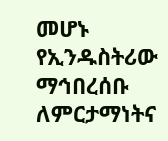መሆኑ የኢንዱስትሪው ማኅበረሰቡ ለምርታማነትና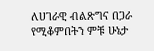ለሀገራዊ ብልጽግና በጋራ የሚቆምበትን ምቹ ሁኔታ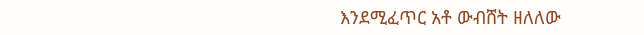እንደሚፈጥር አቶ ውብሸት ዘለለው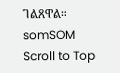ገልጸዋል።
somSOM
Scroll to Top